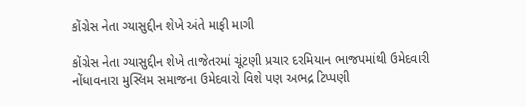કોંગ્રેસ નેતા ગ્યાસુદ્દીન શેખે અંતે માફી માગી

કોંગ્રેસ નેતા ગ્યાસુદ્દીન શેખે તાજેતરમાં ચૂંટણી પ્રચાર દરમિયાન ભાજપમાંથી ઉમેદવારી નોંધાવનારા મુસ્લિમ સમાજના ઉમેદવારો વિશે પણ અભદ્ર ટિપ્પણી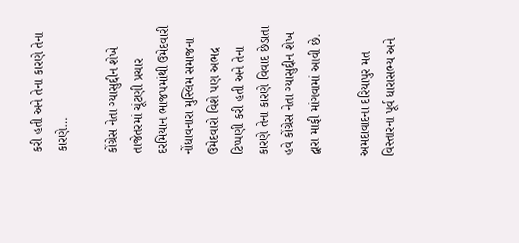કરી હતી અને તેના કારણે તેના કારણે…

કોંગ્રેસ નેતા ગ્યાસુદ્દીન શેખે તાજેતરમાં ચૂંટણી પ્રચાર દરમિયાન ભાજપમાંથી ઉમેદવારી નોંધાવનારા મુસ્લિમ સમાજના ઉમેદવારો વિશે પણ અભદ્ર ટિપ્પણી કરી હતી અને તેના કારણે તેના કારણે વિવાદ છેડાતા હવે કોંગ્રેસ નેતા ગ્યાસુદ્દીન શેખ દ્વારા માફી માંગવામાં આવી છે.

અમદાવાદના દરિયાપુર મત વિસ્તારના પૂર્વ ધારાસભ્ય અને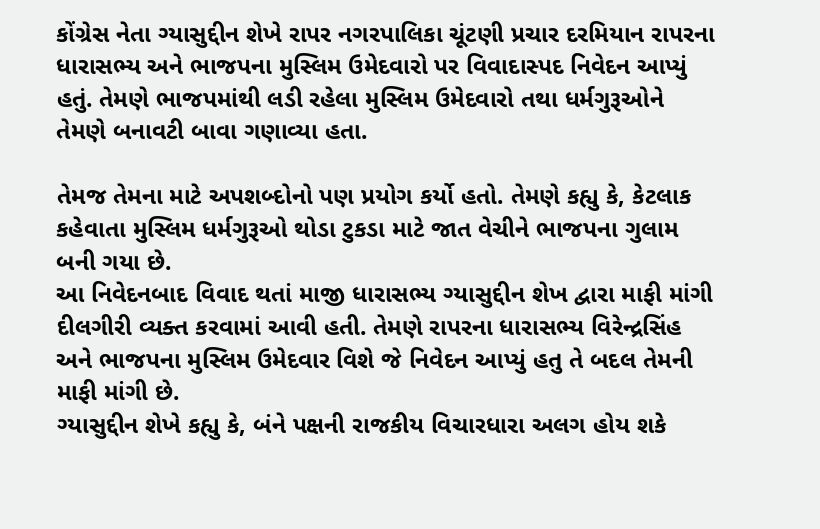કોંગ્રેસ નેતા ગ્યાસુદ્દીન શેખે રાપર નગરપાલિકા ચૂંટણી પ્રચાર દરમિયાન રાપરના ધારાસભ્ય અને ભાજપના મુસ્લિમ ઉમેદવારો પર વિવાદાસ્પદ નિવેદન આપ્યું હતું. તેમણે ભાજપમાંથી લડી રહેલા મુસ્લિમ ઉમેદવારો તથા ધર્મગુરૂઓને તેમણે બનાવટી બાવા ગણાવ્યા હતા.

તેમજ તેમના માટે અપશબ્દોનો પણ પ્રયોગ કર્યો હતો. તેમણે કહ્યુ કે, કેટલાક કહેવાતા મુસ્લિમ ધર્મગુરૂઓ થોડા ટુકડા માટે જાત વેચીને ભાજપના ગુલામ બની ગયા છે.
આ નિવેદનબાદ વિવાદ થતાં માજી ધારાસભ્ય ગ્યાસુદ્દીન શેખ દ્વારા માફી માંગી દીલગીરી વ્યક્ત કરવામાં આવી હતી. તેમણે રાપરના ધારાસભ્ય વિરેન્દ્રસિંહ અને ભાજપના મુસ્લિમ ઉમેદવાર વિશે જે નિવેદન આપ્યું હતુ તે બદલ તેમની માફી માંગી છે.
ગ્યાસુદ્દીન શેખે કહ્યુ કે, બંને પક્ષની રાજકીય વિચારધારા અલગ હોય શકે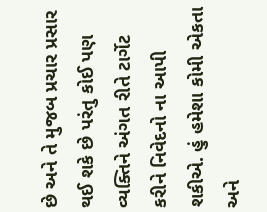છે અને તે મુજબ પ્રચાર પ્રસાર થઈ શકે છે પરંતુ કોઈ પણ વ્યક્તિને અંગત રીતે ટાર્ગેટ કરીને નિવેદનો ના આપી શકીએ. હું હમેશા કોમી એકતા અને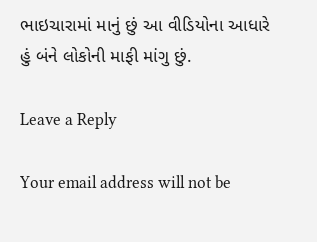ભાઇચારામાં માનું છું આ વીડિયોના આધારે હું બંને લોકોની માફી માંગુ છું.

Leave a Reply

Your email address will not be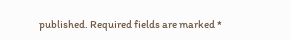published. Required fields are marked *